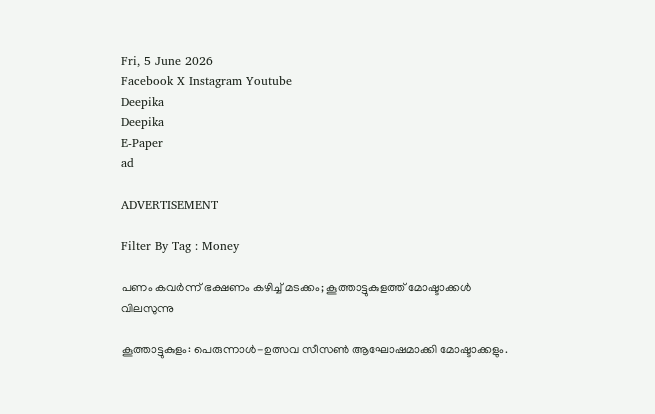Fri, 5 June 2026
Facebook X Instagram Youtube
Deepika
Deepika
E-Paper
ad

ADVERTISEMENT

Filter By Tag : Money

പണം കവര്‍ന്ന് ഭക്ഷണം കഴിച്ച് മടക്കം; കൂത്താട്ടുകുളത്ത് മോഷ്ടാക്കള്‍ വിലസുന്നു

കൂത്താട്ടുകുളം: പെരുന്നാള്‍-ഉത്സവ സീസണ്‍ ആഘോഷമാക്കി മോഷ്ടാക്കളും.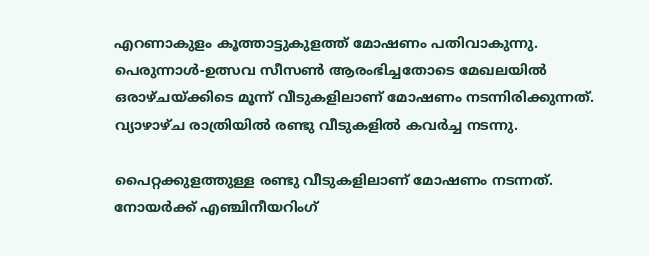എറണാകുളം കൂത്താട്ടുകുളത്ത് മോഷണം പതിവാകുന്നു. പെരുന്നാള്‍-ഉത്സവ സീസണ്‍ ആരംഭിച്ചതോടെ മേഖലയില്‍ ഒരാഴ്ചയ്ക്കിടെ മൂന്ന് വീടുകളിലാണ് മോഷണം നടന്നിരിക്കുന്നത്. വ്യാഴാഴ്ച രാത്രിയില്‍ രണ്ടു വീടുകളില്‍ കവര്‍ച്ച നടന്നു.

പൈറ്റക്കുളത്തുള്ള രണ്ടു വീടുകളിലാണ് മോഷണം നടന്നത്. നോയര്‍ക്ക് എഞ്ചിനീയറിംഗ്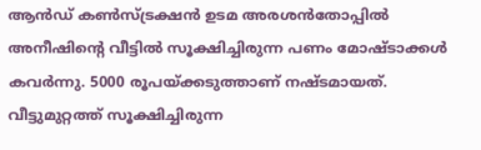ആന്‍ഡ് കണ്‍സ്ട്രക്ഷന്‍ ഉടമ അരശന്‍തോപ്പില്‍ അനീഷിന്‍റെ വീട്ടില്‍ സൂക്ഷിച്ചിരുന്ന പണം മോഷ്ടാക്കള്‍ കവര്‍ന്നു. 5000 രൂപയ്ക്കടുത്താണ് നഷ്ടമായത്. വീട്ടുമുറ്റത്ത് സൂക്ഷിച്ചിരുന്ന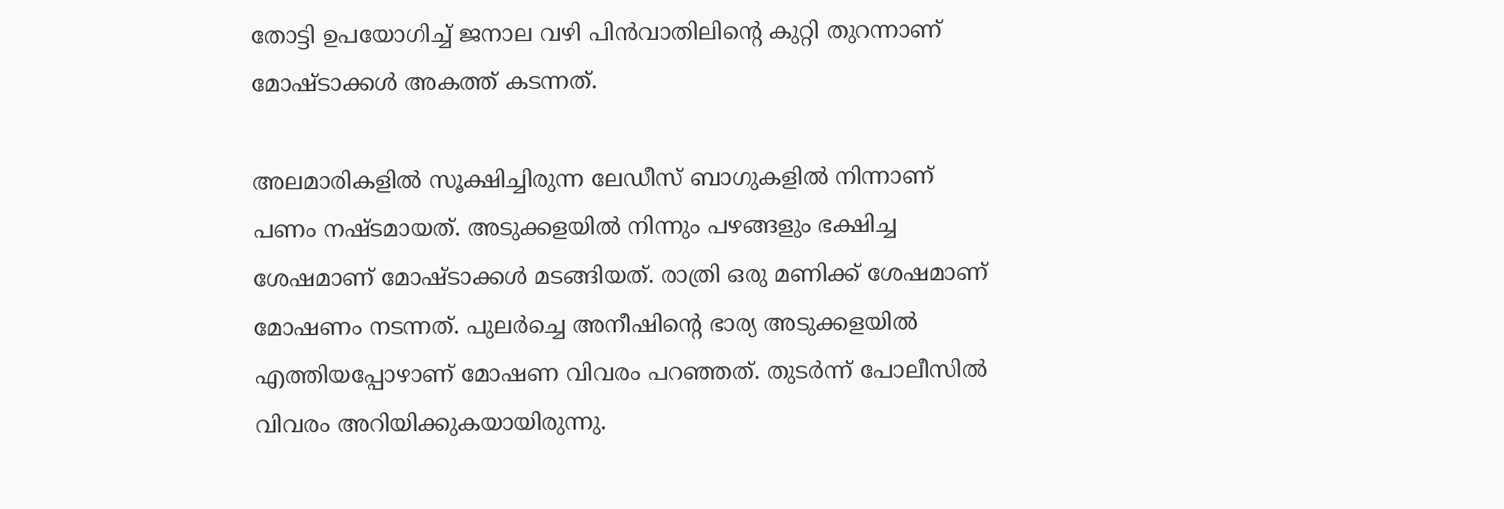തോട്ടി ഉപയോഗിച്ച് ജനാല വഴി പിന്‍വാതിലിന്‍റെ കുറ്റി തുറന്നാണ് മോഷ്ടാക്കള്‍ അകത്ത് കടന്നത്.

അലമാരികളില്‍ സൂക്ഷിച്ചിരുന്ന ലേഡീസ് ബാഗുകളില്‍ നിന്നാണ് പണം നഷ്ടമായത്. അടുക്കളയില്‍ നിന്നും പഴങ്ങളും ഭക്ഷിച്ച ശേഷമാണ് മോഷ്ടാക്കള്‍ മടങ്ങിയത്. രാത്രി ഒരു മണിക്ക് ശേഷമാണ് മോഷണം നടന്നത്. പുലര്‍ച്ചെ അനീഷിന്‍റെ ഭാര്യ അടുക്കളയില്‍ എത്തിയപ്പോഴാണ് മോഷണ വിവരം പറഞ്ഞത്. തുടര്‍ന്ന് പോലീസില്‍ വിവരം അറിയിക്കുകയായിരുന്നു.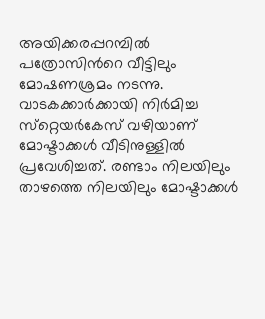അയിക്കരപ്പറമ്പില്‍ പത്രോസിന്‍റെ വീട്ടിലും മോഷണശ്രമം നടന്നു. വാടകക്കാര്‍ക്കായി നിര്‍മിച്ച സ്‌റ്റെയര്‍കേസ് വഴിയാണ് മോഷ്ടാക്കള്‍ വീടിനുള്ളില്‍ പ്രവേശിച്ചത്. രണ്ടാം നിലയിലും താഴത്തെ നിലയിലും മോഷ്ടാക്കള്‍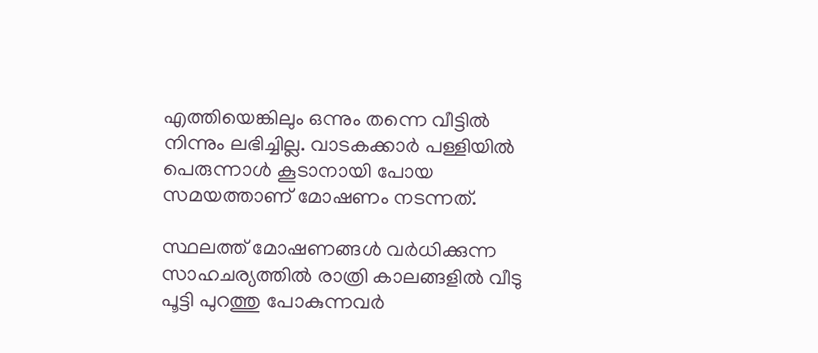എത്തിയെങ്കിലും ഒന്നും തന്നെ വീട്ടില്‍ നിന്നും ലഭിച്ചില്ല. വാടകക്കാര്‍ പള്ളിയില്‍ പെരുന്നാള്‍ കൂടാനായി പോയ സമയത്താണ് മോഷണം നടന്നത്.

സ്ഥലത്ത് മോഷണങ്ങള്‍ വര്‍ധിക്കുന്ന സാഹചര്യത്തില്‍ രാത്രി കാലങ്ങളില്‍ വീടു പൂട്ടി പുറത്തു പോകുന്നവര്‍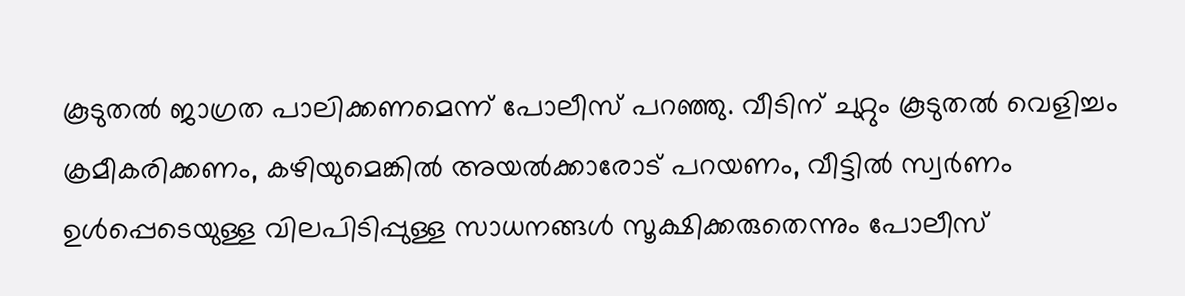കൂടുതല്‍ ജാഗ്രത പാലിക്കണമെന്ന് പോലീസ് പറഞ്ഞു. വീടിന് ചുറ്റും കൂടുതല്‍ വെളിച്ചം ക്രമീകരിക്കണം, കഴിയുമെങ്കില്‍ അയല്‍ക്കാരോട് പറയണം, വീട്ടില്‍ സ്വര്‍ണം ഉള്‍പ്പെടെയുള്ള വിലപിടിപ്പുള്ള സാധനങ്ങള്‍ സൂക്ഷിക്കരുതെന്നും പോലീസ്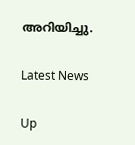അറിയിച്ചു.

Latest News

Up